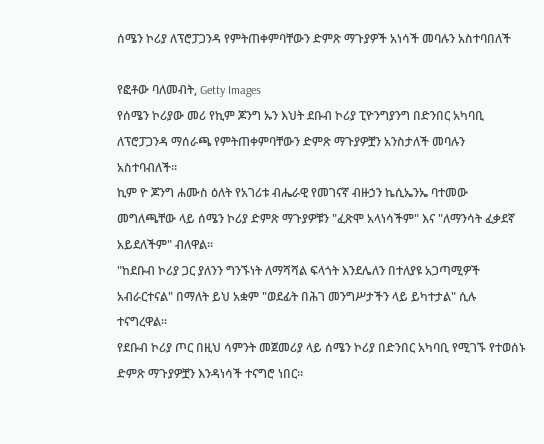ሰሜን ኮሪያ ለፕሮፓጋንዳ የምትጠቀምባቸውን ድምጽ ማጉያዎች አነሳች መባሉን አስተባበለች

የፎቶው ባለመብት, Getty Images
የሰሜን ኮሪያው መሪ የኪም ጆንግ ኡን እህት ደቡብ ኮሪያ ፒዮንግያንግ በድንበር አካባቢ ለፕሮፓጋንዳ ማሰራጫ የምትጠቀምባቸውን ድምጽ ማጉያዎቿን አንስታለች መባሉን አስተባብለች።
ኪም ዮ ጆንግ ሐሙስ ዕለት የአገሪቱ ብሔራዊ የመገናኛ ብዙኃን ኬሲኤንኤ ባተመው መግለጫቸው ላይ ሰሜን ኮሪያ ድምጽ ማጉያዎቹን "ፈጽሞ አላነሳችም" እና "ለማንሳት ፈቃደኛ አይደለችም" ብለዋል።
"ከደቡብ ኮሪያ ጋር ያለንን ግንኙነት ለማሻሻል ፍላጎት እንደሌለን በተለያዩ አጋጣሚዎች አብራርተናል" በማለት ይህ አቋም "ወደፊት በሕገ መንግሥታችን ላይ ይካተታል" ሲሉ ተናግረዋል።
የደቡብ ኮሪያ ጦር በዚህ ሳምንት መጀመሪያ ላይ ሰሜን ኮሪያ በድንበር አካባቢ የሚገኙ የተወሰኑ ድምጽ ማጉያዎቿን እንዳነሳች ተናግሮ ነበር።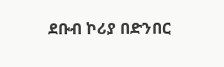ደቡብ ኮሪያ በድንበር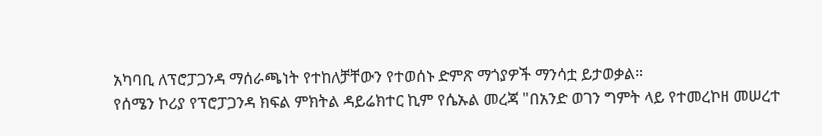አካባቢ ለፕሮፓጋንዳ ማሰራጫነት የተከለቻቸውን የተወሰኑ ድምጽ ማጎያዎች ማንሳቷ ይታወቃል።
የሰሜን ኮሪያ የፕሮፓጋንዳ ክፍል ምክትል ዳይሬክተር ኪም የሴኡል መረጃ "በአንድ ወገን ግምት ላይ የተመረኮዘ መሠረተ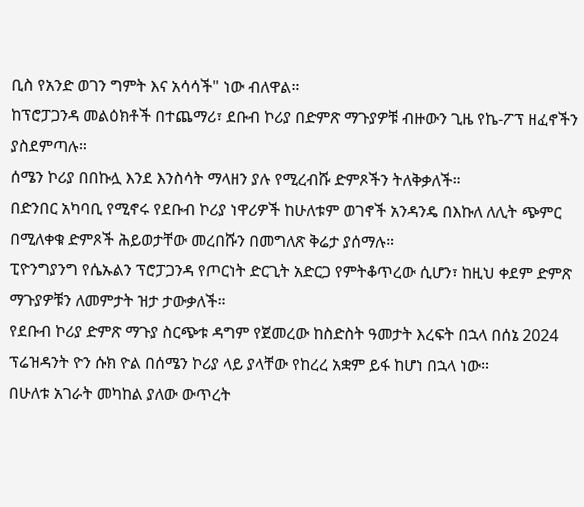ቢስ የአንድ ወገን ግምት እና አሳሳች" ነው ብለዋል።
ከፕሮፓጋንዳ መልዕክቶች በተጨማሪ፣ ደቡብ ኮሪያ በድምጽ ማጉያዎቹ ብዙውን ጊዜ የኬ-ፖፕ ዘፈኖችን ያስደምጣሉ።
ሰሜን ኮሪያ በበኩሏ እንደ እንስሳት ማላዘን ያሉ የሚረብሹ ድምጾችን ትለቅቃለች።
በድንበር አካባቢ የሚኖሩ የደቡብ ኮሪያ ነዋሪዎች ከሁለቱም ወገኖች አንዳንዴ በእኩለ ለሊት ጭምር በሚለቀቁ ድምጾች ሕይወታቸው መረበሹን በመግለጽ ቅሬታ ያሰማሉ።
ፒዮንግያንግ የሴኡልን ፕሮፓጋንዳ የጦርነት ድርጊት አድርጋ የምትቆጥረው ሲሆን፣ ከዚህ ቀደም ድምጽ ማጉያዎቹን ለመምታት ዝታ ታውቃለች።
የደቡብ ኮሪያ ድምጽ ማጉያ ስርጭቱ ዳግም የጀመረው ከስድስት ዓመታት እረፍት በኋላ በሰኔ 2024 ፕሬዝዳንት ዮን ሱክ ዮል በሰሜን ኮሪያ ላይ ያላቸው የከረረ አቋም ይፋ ከሆነ በኋላ ነው።
በሁለቱ አገራት መካከል ያለው ውጥረት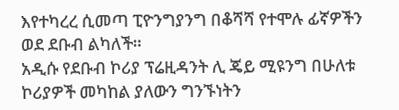እየተካረረ ሲመጣ ፒዮንግያንግ በቆሻሻ የተሞሉ ፊኛዎችን ወደ ደቡብ ልካለች።
አዲሱ የደቡብ ኮሪያ ፕሬዚዳንት ሊ ጄይ ሚዩንግ በሁለቱ ኮሪያዎች መካከል ያለውን ግንኙነትን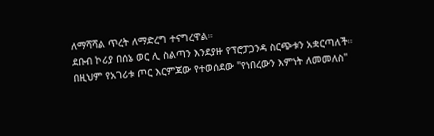ለማሻሻል ጥረት ለማድረግ ተናግረዋል።
ደቡብ ኮሪያ በሰኔ ወር ሊ ስልጣን እንደያዙ የፕሮፓጋንዳ ስርጭቱን አቋርጣለች።
በዚህም የአገሪቱ ጦር እርምጃው የተወሰደው "የነበረውን እምነት ለመመለስ"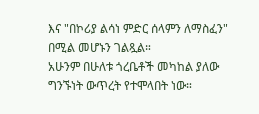እና "በኮሪያ ልሳነ ምድር ሰላምን ለማስፈን" በሚል መሆኑን ገልጿል።
አሁንም በሁለቱ ጎረቤቶች መካከል ያለው ግንኙነት ውጥረት የተሞላበት ነው።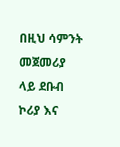በዚህ ሳምንት መጀመሪያ ላይ ደቡብ ኮሪያ እና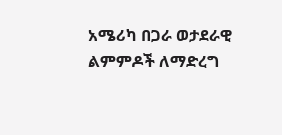አሜሪካ በጋራ ወታደራዊ ልምምዶች ለማድረግ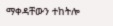ማቀዳቸውን ተከትሎ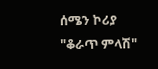ሰሜን ኮሪያ "ቆራጥ ምላሽ"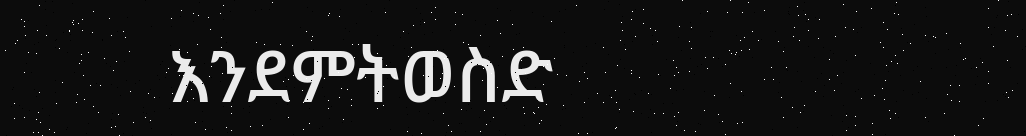እንደምትወስድ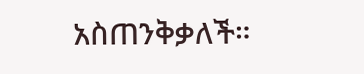አስጠንቅቃለች።